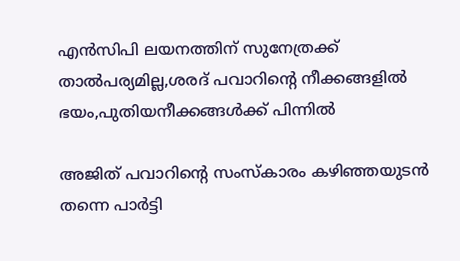എന്‍സിപി ലയനത്തിന് സുനേത്രക്ക് താല്‍പര്യമില്ല,ശരദ് പവാറിന്‍റെ നീക്കങ്ങളില്‍ ഭയം,പുതിയനീക്കങ്ങള്‍ക്ക് പിന്നില്‍

അജിത് പവാറിന്റെ സംസ്കാരം കഴിഞ്ഞയുടൻ തന്നെ പാർട്ടി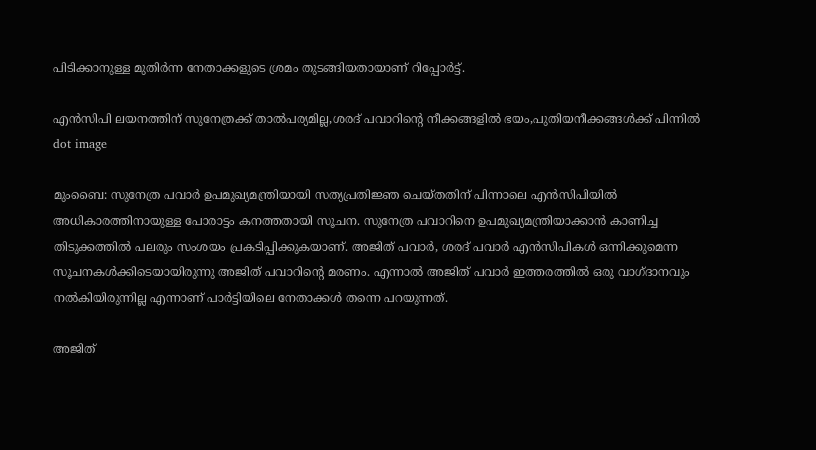പിടിക്കാനുള്ള മുതിർന്ന നേതാക്കളുടെ ശ്രമം തുടങ്ങിയതായാണ് റിപ്പോർട്ട്.

എന്‍സിപി ലയനത്തിന് സുനേത്രക്ക് താല്‍പര്യമില്ല,ശരദ് പവാറിന്‍റെ നീക്കങ്ങളില്‍ ഭയം,പുതിയനീക്കങ്ങള്‍ക്ക് പിന്നില്‍
dot image

മുംബൈ: സുനേത്ര പവാർ ഉപമുഖ്യമന്ത്രിയായി സത്യപ്രതിജ്ഞ ചെയ്തതിന് പിന്നാലെ എൻസിപിയിൽ അധികാരത്തിനായുള്ള പോരാട്ടം കനത്തതായി സൂചന. സുനേത്ര പവാറിനെ ഉപമുഖ്യമന്ത്രിയാക്കാൻ കാണിച്ച തിടുക്കത്തിൽ പലരും സംശയം പ്രകടിപ്പിക്കുകയാണ്. അജിത് പവാർ, ശരദ് പവാർ എൻസിപികൾ ഒന്നിക്കുമെന്ന സൂചനകൾക്കിടെയായിരുന്നു അജിത് പവാറിന്റെ മരണം. എന്നാൽ അജിത് പവാർ ഇത്തരത്തിൽ ഒരു വാഗ്ദാനവും നൽകിയിരുന്നില്ല എന്നാണ് പാർട്ടിയിലെ നേതാക്കൾ തന്നെ പറയുന്നത്.

അജിത്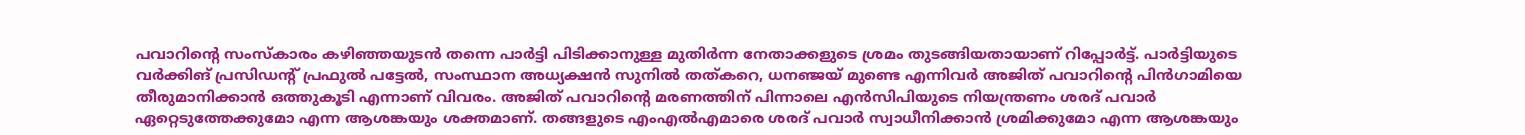പവാറിന്റെ സംസ്കാരം കഴിഞ്ഞയുടൻ തന്നെ പാർട്ടി പിടിക്കാനുള്ള മുതിർന്ന നേതാക്കളുടെ ശ്രമം തുടങ്ങിയതായാണ് റിപ്പോർട്ട്. പാർട്ടിയുടെ വർക്കിങ് പ്രസിഡന്റ് പ്രഫുൽ പട്ടേൽ, സംസ്ഥാന അധ്യക്ഷൻ സുനിൽ തത്കറെ, ധനഞ്ജയ് മുണ്ടെ എന്നിവർ അജിത് പവാറിന്റെ പിൻഗാമിയെ തീരുമാനിക്കാൻ ഒത്തുകൂടി എന്നാണ് വിവരം. അജിത് പവാറിന്റെ മരണത്തിന് പിന്നാലെ എൻസിപിയുടെ നിയന്ത്രണം ശരദ് പവാർ ഏറ്റെടുത്തേക്കുമോ എന്ന ആശങ്കയും ശക്തമാണ്. തങ്ങളുടെ എംഎൽഎമാരെ ശരദ് പവാർ സ്വാധീനിക്കാൻ ശ്രമിക്കുമോ എന്ന ആശങ്കയും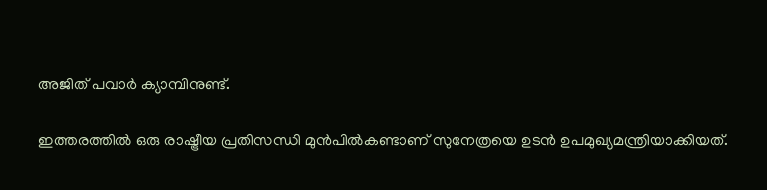അജിത് പവാർ ക്യാമ്പിനുണ്ട്.

ഇത്തരത്തിൽ ഒരു രാഷ്ട്രീയ പ്രതിസന്ധി മുൻപിൽകണ്ടാണ് സുനേത്രയെ ഉടൻ ഉപമുഖ്യമന്ത്രിയാക്കിയത്.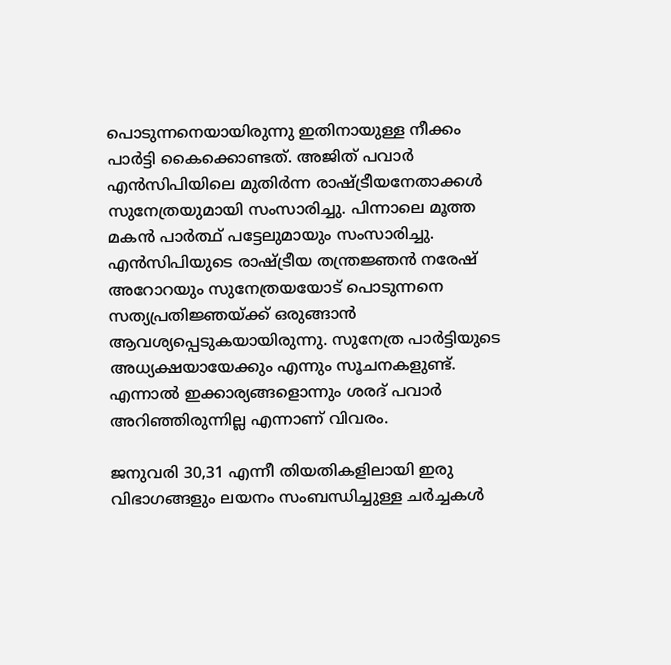പൊടുന്നനെയായിരുന്നു ഇതിനായുള്ള നീക്കം പാർട്ടി കൈക്കൊണ്ടത്. അജിത് പവാർ എൻസിപിയിലെ മുതിർന്ന രാഷ്ട്രീയനേതാക്കൾ സുനേത്രയുമായി സംസാരിച്ചു. പിന്നാലെ മൂത്ത മകൻ പാർത്ഥ് പട്ടേലുമായും സംസാരിച്ചു. എൻസിപിയുടെ രാഷ്ട്രീയ തന്ത്രജ്ഞൻ നരേഷ് അറോറയും സുനേത്രയയോട് പൊടുന്നനെ സത്യപ്രതിജ്ഞയ്ക്ക് ഒരുങ്ങാൻ ആവശ്യപ്പെടുകയായിരുന്നു. സുനേത്ര പാർട്ടിയുടെ അധ്യക്ഷയായേക്കും എന്നും സൂചനകളുണ്ട്. എന്നാൽ ഇക്കാര്യങ്ങളൊന്നും ശരദ് പവാർ അറിഞ്ഞിരുന്നില്ല എന്നാണ് വിവരം.

ജനുവരി 30,31 എന്നീ തിയതികളിലായി ഇരു വിഭാഗങ്ങളും ലയനം സംബന്ധിച്ചുള്ള ചർച്ചകൾ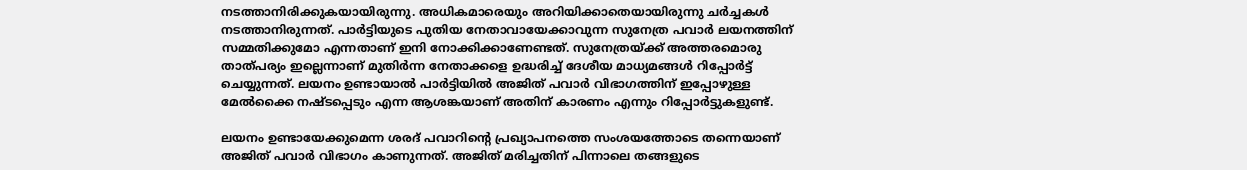നടത്താനിരിക്കുകയായിരുന്നു. അധികമാരെയും അറിയിക്കാതെയായിരുന്നു ചർച്ചകൾ നടത്താനിരുന്നത്. പാർട്ടിയുടെ പുതിയ നേതാവായേക്കാവുന്ന സുനേത്ര പവാർ ലയനത്തിന് സമ്മതിക്കുമോ എന്നതാണ് ഇനി നോക്കിക്കാണേണ്ടത്. സുനേത്രയ്ക്ക് അത്തരമൊരു താത്പര്യം ഇല്ലെന്നാണ് മുതിർന്ന നേതാക്കളെ ഉദ്ധരിച്ച് ദേശീയ മാധ്യമങ്ങൾ റിപ്പോർട്ട് ചെയ്യുന്നത്. ലയനം ഉണ്ടായാൽ പാർട്ടിയിൽ അജിത് പവാർ വിഭാഗത്തിന് ഇപ്പോഴുള്ള മേൽക്കൈ നഷ്ടപ്പെടും എന്ന ആശങ്കയാണ് അതിന് കാരണം എന്നും റിപ്പോർട്ടുകളുണ്ട്.

ലയനം ഉണ്ടായേക്കുമെന്ന ശരദ് പവാറിന്റെ പ്രഖ്യാപനത്തെ സംശയത്തോടെ തന്നെയാണ് അജിത് പവാർ വിഭാഗം കാണുന്നത്. അജിത് മരിച്ചതിന് പിന്നാലെ തങ്ങളുടെ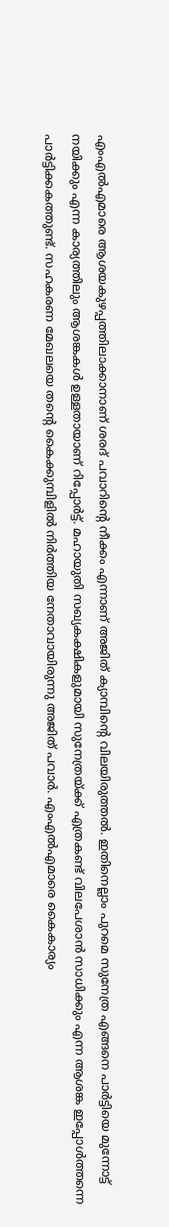എംഎൽഎമാരെ ആശയകുഴപ്പത്തിലാക്കാനാണ് ശരദ് പവാറിന്റെ നീക്കം എന്നാണ് അജിത് ക്യാമ്പിന്റെ വിലയിരുത്തൽ. ഇതിനെല്ലാം പുറമെ സുനേത്ര എങ്ങനെ പാർട്ടിയെ മുന്നോട്ട് നയിക്കും എന്ന കാര്യത്തിലും ആശങ്കകൾ ഉള്ളതായാണ് റിപ്പോർട്ട്. മഹായുതി സഖ്യകക്ഷികളുമായി സുനേത്രയ്ക്ക് എത്രകണ്ട് വിലപേശാൻ സാധിക്കും എന്ന ആശങ്ക ഇപ്പോൾത്തന്നെ പാർട്ടിക്കകത്തുണ്ട്. സഹകരണ മേഖലയെ തന്റെ കൈക്കുമ്പിളിൽ നിർത്തിയ നേതാവായിരുന്നു അജിത് പവാർ. എംഎൽഎമാരെ കൈകാര്യം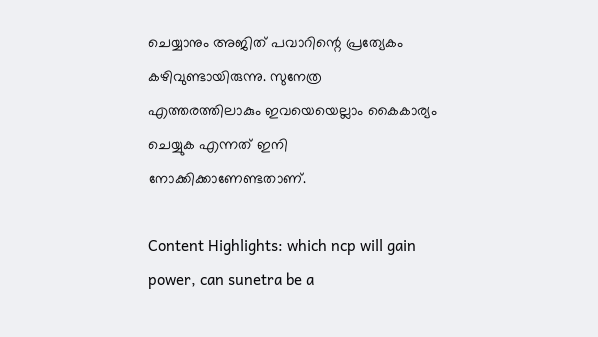ചെയ്യാനും അജിത് പവാറിന്റെ പ്രത്യേകം കഴിവുണ്ടായിരുന്നു. സുനേത്ര എത്തരത്തിലാകും ഇവയെയെല്ലാം കൈകാര്യം ചെയ്യുക എന്നത് ഇനി നോക്കിക്കാണേണ്ടതാണ്.

Content Highlights: which ncp will gain power, can sunetra be a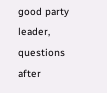good party leader, questions after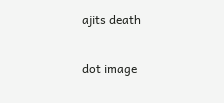ajits death

dot image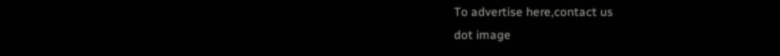To advertise here,contact us
dot image